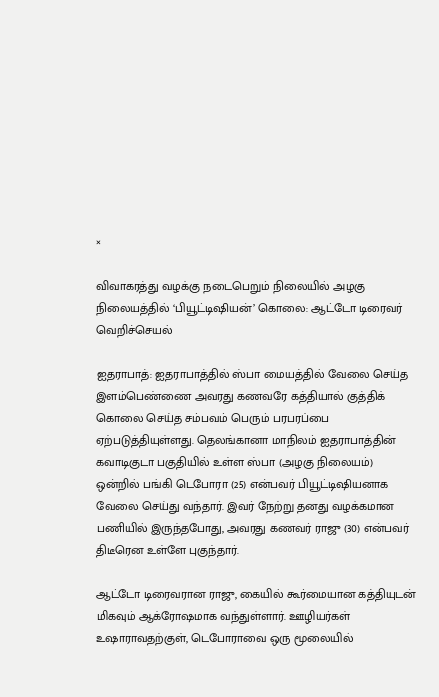×

விவாகரத்து வழக்கு நடைபெறும் நிலையில் அழகு நிலையத்தில் ‘பியூட்டிஷியன்’ கொலை: ஆட்டோ டிரைவர் வெறிச்செயல்

ஐதராபாத்: ஐதராபாத்தில் ஸ்பா மையத்தில் வேலை செய்த இளம்பெண்ணை அவரது கணவரே கத்தியால் குத்திக் கொலை செய்த சம்பவம் பெரும் பரபரப்பை ஏற்படுத்தியுள்ளது. தெலங்கானா மாநிலம் ஐதராபாத்தின் கவாடிகுடா பகுதியில் உள்ள ஸ்பா (அழகு நிலையம்) ஒன்றில் பங்கி டெபோரா (25) என்பவர் பியூட்டிஷியனாக வேலை செய்து வந்தார். இவர் நேற்று தனது வழக்கமான பணியில் இருந்தபோது, அவரது கணவர் ராஜு (30) என்பவர் திடீரென உள்ளே புகுந்தார்.

ஆட்டோ டிரைவரான ராஜு, கையில் கூர்மையான கத்தியுடன் மிகவும் ஆக்ரோஷமாக வந்துள்ளார். ஊழியர்கள் உஷாராவதற்குள், டெபோராவை ஒரு மூலையில்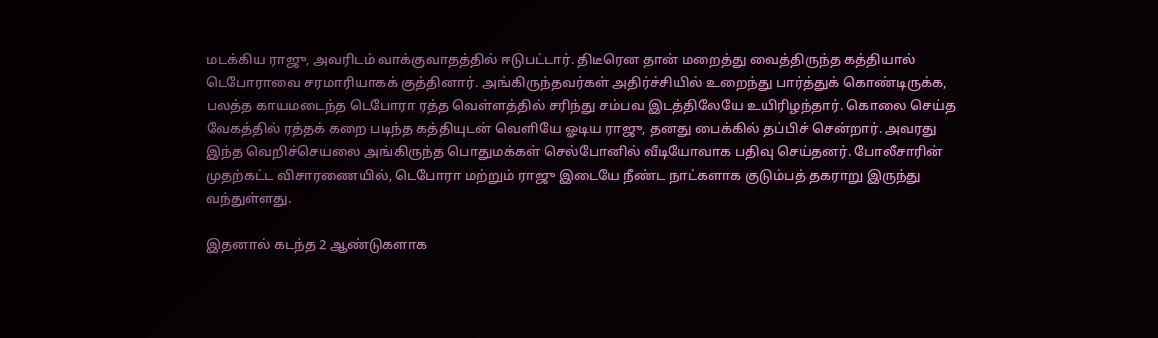மடக்கிய ராஜு, அவரிடம் வாக்குவாதத்தில் ஈடுபட்டார். திடீரென தான் மறைத்து வைத்திருந்த கத்தியால் டெபோராவை சரமாரியாகக் குத்தினார். அங்கிருந்தவர்கள் அதிர்ச்சியில் உறைந்து பார்த்துக் கொண்டிருக்க, பலத்த காயமடைந்த டெபோரா ரத்த வெள்ளத்தில் சரிந்து சம்பவ இடத்திலேயே உயிரிழந்தார். கொலை செய்த வேகத்தில் ரத்தக் கறை படிந்த கத்தியுடன் வெளியே ஓடிய ராஜு, தனது பைக்கில் தப்பிச் சென்றார். அவரது இந்த வெறிச்செயலை அங்கிருந்த பொதுமக்கள் செல்போனில் வீடியோவாக பதிவு செய்தனர். போலீசாரின் முதற்கட்ட விசாரணையில், டெபோரா மற்றும் ராஜு இடையே நீண்ட நாட்களாக குடும்பத் தகராறு இருந்து வந்துள்ளது.

இதனால் கடந்த 2 ஆண்டுகளாக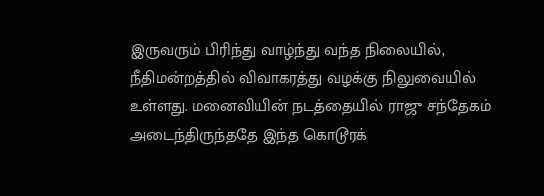இருவரும் பிரிந்து வாழ்ந்து வந்த நிலையில், நீதிமன்றத்தில் விவாகரத்து வழக்கு நிலுவையில் உள்ளது. மனைவியின் நடத்தையில் ராஜு சந்தேகம் அடைந்திருந்ததே இந்த கொடூரக்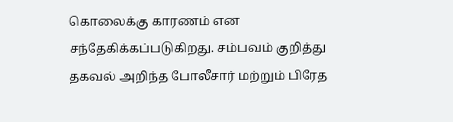கொலைக்கு காரணம் என சந்தேகிக்கப்படுகிறது. சம்பவம் குறித்து தகவல் அறிந்த போலீசார் மற்றும் பிரேத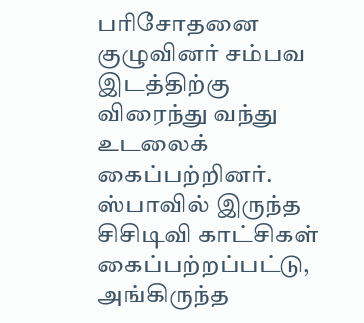பரிசோதனை குழுவினர் சம்பவ இடத்திற்கு விரைந்து வந்து உடலைக் கைப்பற்றினர். ஸ்பாவில் இருந்த சிசிடிவி காட்சிகள் கைப்பற்றப்பட்டு, அங்கிருந்த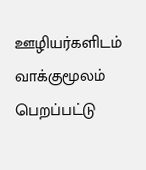ஊழியர்களிடம் வாக்குமூலம் பெறப்பட்டு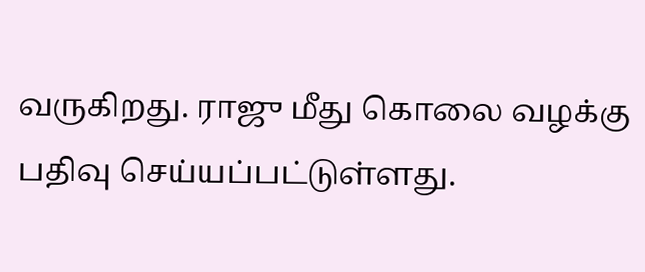வருகிறது. ராஜு மீது கொலை வழக்கு பதிவு செய்யப்பட்டுள்ளது.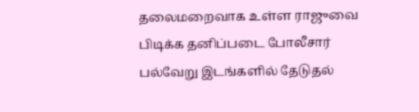தலைமறைவாக உள்ள ராஜுவை பிடிக்க தனிப்படை போலீசார் பல்வேறு இடங்களில் தேடுதல்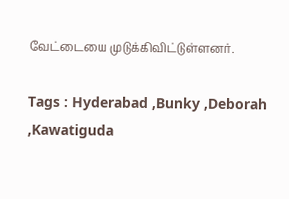வேட்டையை முடுக்கிவிட்டுள்ளனர்.

Tags : Hyderabad ,Bunky ,Deborah ,Kawatiguda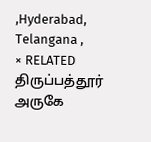,Hyderabad, Telangana ,
× RELATED திருப்பத்தூர் அருகே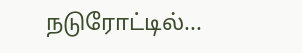நடுரோட்டில்...